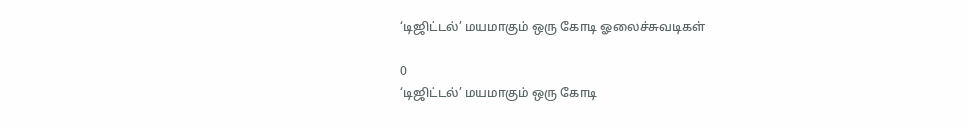‘டிஜிட்டல்’ மயமாகும் ஒரு கோடி ஓலைச்சுவடிகள்

0
‘டிஜிட்டல்’ மயமாகும் ஒரு கோடி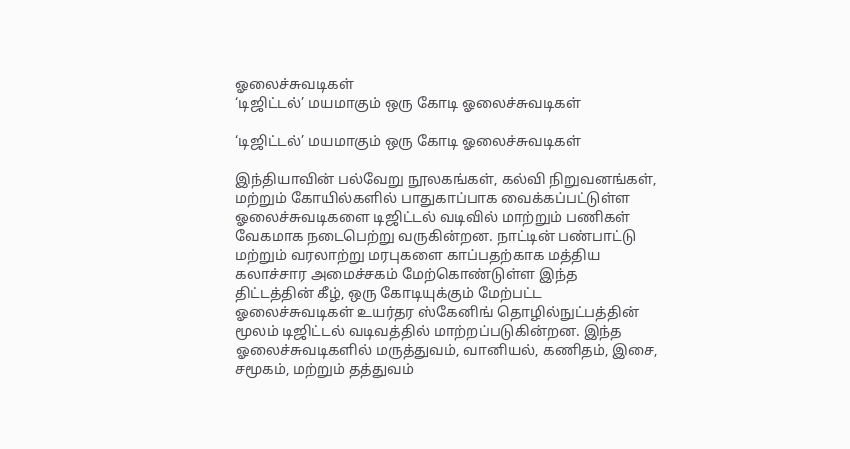ஓலைச்சுவடிகள்
‘டிஜிட்டல்’ மயமாகும் ஒரு கோடி ஓலைச்சுவடிகள்

‘டிஜிட்டல்’ மயமாகும் ஒரு கோடி ஓலைச்சுவடிகள்

இந்தியாவின் பல்வேறு நூலகங்கள், கல்வி நிறுவனங்கள், மற்றும் கோயில்களில் பாதுகாப்பாக வைக்கப்பட்டுள்ள ஓலைச்சுவடிகளை டிஜிட்டல் வடிவில் மாற்றும் பணிகள் வேகமாக நடைபெற்று வருகின்றன. நாட்டின் பண்பாட்டு மற்றும் வரலாற்று மரபுகளை காப்பதற்காக மத்திய கலாச்சார அமைச்சகம் மேற்கொண்டுள்ள இந்த திட்டத்தின் கீழ், ஒரு கோடியுக்கும் மேற்பட்ட ஓலைச்சுவடிகள் உயர்தர ஸ்கேனிங் தொழில்நுட்பத்தின் மூலம் டிஜிட்டல் வடிவத்தில் மாற்றப்படுகின்றன. இந்த ஓலைச்சுவடிகளில் மருத்துவம், வானியல், கணிதம், இசை, சமூகம், மற்றும் தத்துவம்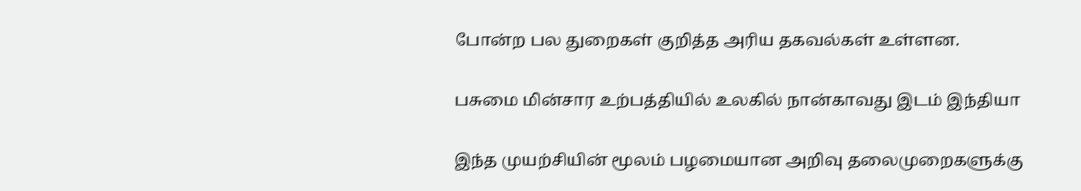போன்ற பல துறைகள் குறித்த அரிய தகவல்கள் உள்ளன.

பசுமை மின்சார உற்பத்தியில் உலகில் நான்காவது இடம் இந்தியா

இந்த முயற்சியின் மூலம் பழமையான அறிவு தலைமுறைகளுக்கு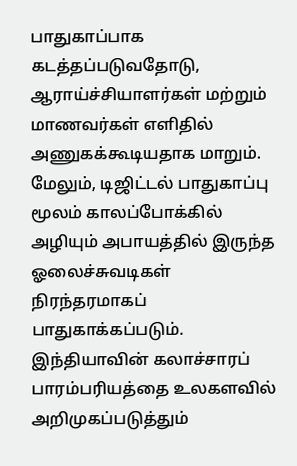பாதுகாப்பாக கடத்தப்படுவதோடு, ஆராய்ச்சியாளர்கள் மற்றும் மாணவர்கள் எளிதில் அணுகக்கூடியதாக மாறும். மேலும், டிஜிட்டல் பாதுகாப்பு மூலம் காலப்போக்கில் அழியும் அபாயத்தில் இருந்த ஓலைச்சுவடிகள் நிரந்தரமாகப் பாதுகாக்கப்படும். இந்தியாவின் கலாச்சாரப் பாரம்பரியத்தை உலகளவில் அறிமுகப்படுத்தும்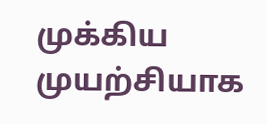முக்கிய முயற்சியாக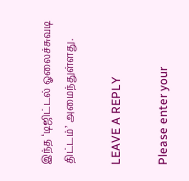இந்த ‘டிஜிட்டல் ஓலைச்சுவடி திட்டம்’ அமைந்துள்ளது.

LEAVE A REPLY

Please enter your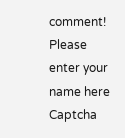comment!
Please enter your name here
Captcha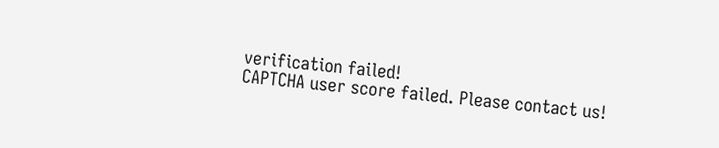verification failed!
CAPTCHA user score failed. Please contact us!